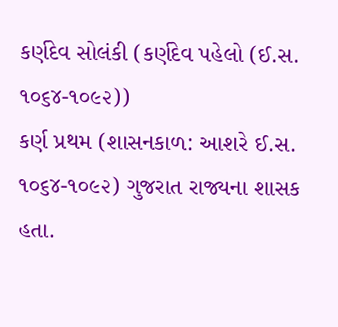કર્ણદેવ સોલંકી (કર્ણદેવ પહેલો (ઈ.સ. ૧૦૬૪-૧૦૯૨))
કર્ણ પ્રથમ (શાસનકાળ: આશરે ઈ.સ. ૧૦૬૪-૧૦૯૨) ગુજરાત રાજ્યના શાસક હતા.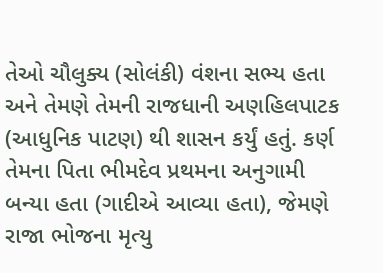તેઓ ચૌલુક્ય (સોલંકી) વંશના સભ્ય હતા અને તેમણે તેમની રાજધાની અણહિલપાટક (આધુનિક પાટણ) થી શાસન કર્યું હતું. કર્ણ તેમના પિતા ભીમદેવ પ્રથમના અનુગામી બન્યા હતા (ગાદીએ આવ્યા હતા), જેમણે રાજા ભોજના મૃત્યુ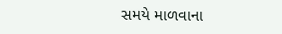સમયે માળવાના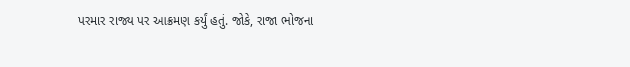પરમાર રાજ્ય પર આક્રમણ કર્યું હતું. જોકે, રાજા ભોજના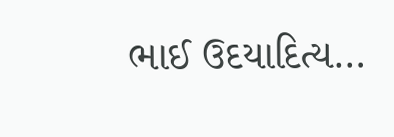ભાઈ ઉદયાદિત્ય…